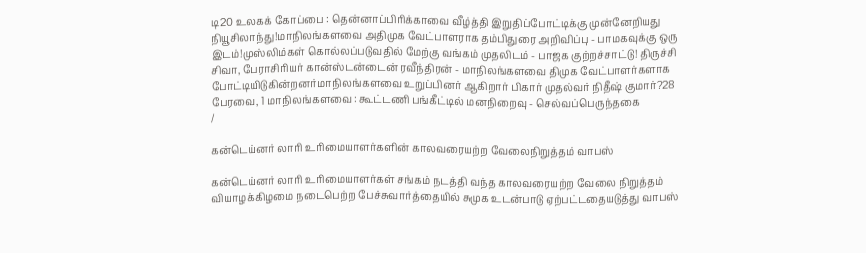டி20 உலகக் கோப்பை : தென்னாப்பிரிக்காவை வீழ்த்தி இறுதிப்போட்டிக்கு முன்னேறியது நியூசிலாந்து!மாநிலங்களவை அதிமுக வேட்பாளராக தம்பிதுரை அறிவிப்பு - பாமகவுக்கு ஒரு இடம்!முஸ்லிம்கள் கொல்லப்படுவதில் மேற்கு வங்கம் முதலிடம் - பாஜக குற்றச்சாட்டு! திருச்சி சிவா, பேராசிரியர் கான்ஸ்டன்டைன் ரவீந்திரன் - மாநிலங்களவை திமுக வேட்பாளர்களாக போட்டியிடுகின்றனர்மாநிலங்களவை உறுப்பினர் ஆகிறார் பிகார் முதல்வர் நிதீஷ் குமார்?28 பேரவை, 1 மாநிலங்களவை : கூட்டணி பங்கீட்டில் மனநிறைவு - செல்வப்பெருந்தகை
/

கன்டெய்னர் லாரி உரிமையாளர்களின் காலவரையற்ற வேலைநிறுத்தம் வாபஸ்

கன்டெய்னர் லாரி உரிமையாளர்கள் சங்கம் நடத்தி வந்த காலவரையற்ற வேலை நிறுத்தம் வியாழக்கிழமை நடைபெற்ற பேச்சுவார்த்தையில் சுமுக உடன்பாடு ஏற்பட்டதையடுத்து வாபஸ்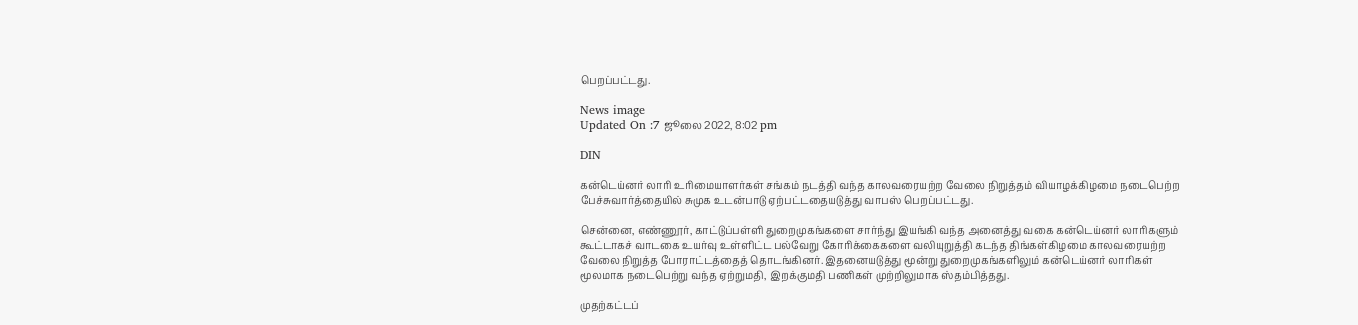பெறப்பட்டது.

News image
Updated On :7 ஜூலை 2022, 8:02 pm

DIN

கன்டெய்னர் லாரி உரிமையாளர்கள் சங்கம் நடத்தி வந்த காலவரையற்ற வேலை நிறுத்தம் வியாழக்கிழமை நடைபெற்ற பேச்சுவார்த்தையில் சுமுக உடன்பாடு ஏற்பட்டதையடுத்து வாபஸ் பெறப்பட்டது.

சென்னை, எண்ணூர், காட்டுப்பள்ளி துறைமுகங்களை சார்ந்து இயங்கி வந்த அனைத்து வகை கன்டெய்னர் லாரிகளும் கூட்டாகச் வாடகை உயர்வு உள்ளிட்ட பல்வேறு கோரிக்கைகளை வலியுறுத்தி கடந்த திங்கள்கிழமை காலவரையற்ற வேலை நிறுத்த போராட்டத்தைத் தொடங்கினர். இதனையடுத்து மூன்று துறைமுகங்களிலும் கன்டெய்னர் லாரிகள் மூலமாக நடைபெற்று வந்த ஏற்றுமதி, இறக்குமதி பணிகள் முற்றிலுமாக ஸ்தம்பித்தது.

முதற்கட்டப்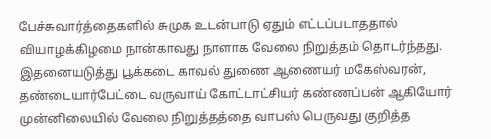பேச்சுவார்த்தைகளில் சுமுக உடன்பாடு ஏதும் எட்டப்படாததால் வியாழக்கிழமை நான்காவது நாளாக வேலை நிறுத்தம் தொடர்ந்தது. இதனையடுத்து பூக்கடை காவல் துணை ஆணையர் மகேஸ்வரன், தண்டையார்பேட்டை வருவாய் கோட்டாட்சியர் கண்ணப்பன் ஆகியோர் முன்னிலையில் வேலை நிறுத்தத்தை வாபஸ் பெருவது குறித்த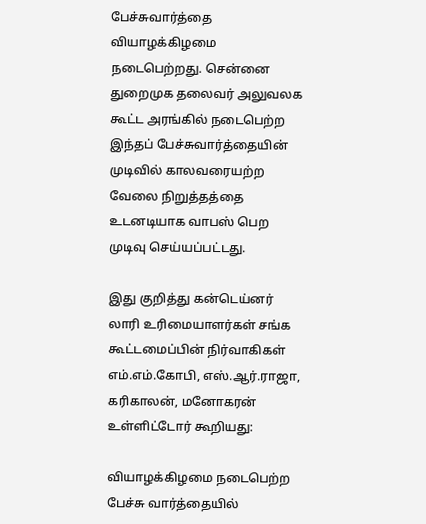பேச்சுவார்த்தை வியாழக்கிழமை நடைபெற்றது. சென்னை துறைமுக தலைவர் அலுவலக கூட்ட அரங்கில் நடைபெற்ற இந்தப் பேச்சுவார்த்தையின் முடிவில் காலவரையற்ற வேலை நிறுத்தத்தை உடனடியாக வாபஸ் பெற முடிவு செய்யப்பட்டது.

இது குறித்து கன்டெய்னர் லாரி உரிமையாளர்கள் சங்க கூட்டமைப்பின் நிர்வாகிகள் எம்.எம்.கோபி, எஸ்.ஆர்.ராஜா, கரிகாலன், மனோகரன் உள்ளிட்டோர் கூறியது:

வியாழக்கிழமை நடைபெற்ற பேச்சு வார்த்தையில்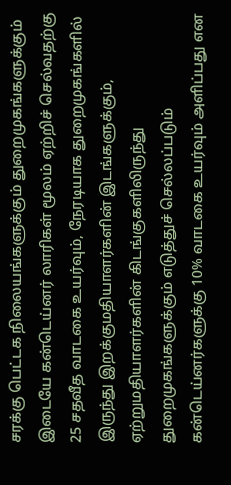சரக்கு பெட்டக நிலையங்களுக்கும் துறைமுகங்களுக்கும் இடையே கன்டெய்னர் லாரிகள் மூலம் ஏற்றிச் செல்வதற்கு 25 சதவீத வாடகை உயர்வும், நேரடியாக துறைமுகங்களில் இருந்து இறக்குமதியாளர்களின் இடங்களுக்கும், ஏற்றுமதியாளர்களின் கிடங்குகளிலிருந்து துறைமுகங்களுக்கும் எடுத்துச் செல்லப்படும் கன்டெய்னர்களுக்கு 10% வாடகை உயர்வும் அளிப்பது என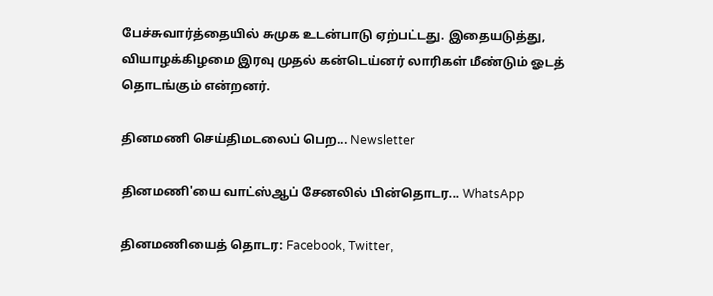பேச்சுவார்த்தையில் சுமுக உடன்பாடு ஏற்பட்டது. இதையடுத்து, வியாழக்கிழமை இரவு முதல் கன்டெய்னர் லாரிகள் மீண்டும் ஓடத் தொடங்கும் என்றனர்.

தினமணி செய்திமடலைப் பெற... Newsletter

தினமணி'யை வாட்ஸ்ஆப் சேனலில் பின்தொடர... WhatsApp

தினமணியைத் தொடர: Facebook, Twitter,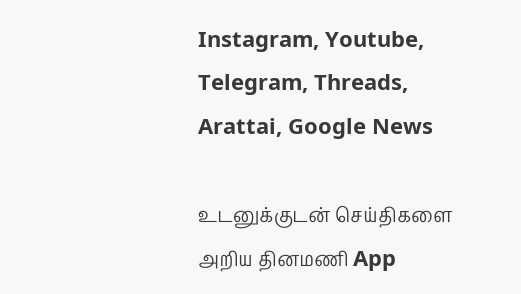Instagram, Youtube, Telegram, Threads, Arattai, Google News

உடனுக்குடன் செய்திகளை அறிய தினமணி App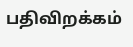பதிவிறக்கம்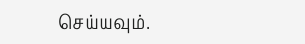செய்யவும்.